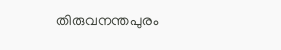തിരുവനന്തപുരം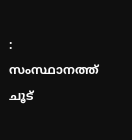: സംസ്ഥാനത്ത് ചൂട്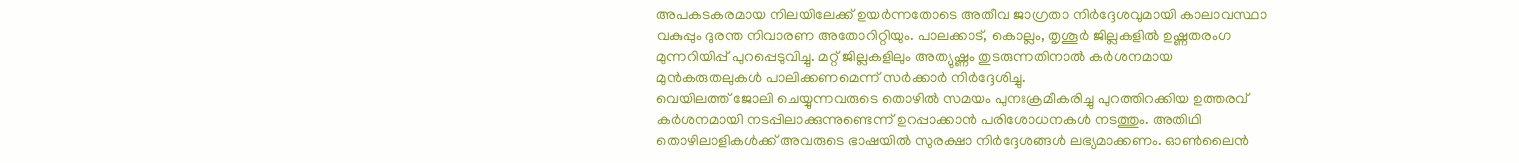അപകടകരമായ നിലയിലേക്ക് ഉയർന്നതോടെ അതീവ ജാഗ്രതാ നിർദ്ദേശവുമായി കാലാവസ്ഥാ വകുപ്പും ദുരന്ത നിവാരണ അതോറിറ്റിയും. പാലക്കാട്, കൊല്ലം, തൃശൂർ ജില്ലകളിൽ ഉഷ്ണതരംഗ മുന്നറിയിപ്പ് പുറപ്പെടുവിച്ചു. മറ്റ് ജില്ലകളിലും അത്യുഷ്ണം തുടരുന്നതിനാൽ കർശനമായ മുൻകരുതലുകൾ പാലിക്കണമെന്ന് സർക്കാർ നിർദ്ദേശിച്ചു.
വെയിലത്ത് ജോലി ചെയ്യുന്നവരുടെ തൊഴിൽ സമയം പുനഃക്രമീകരിച്ചു പുറത്തിറക്കിയ ഉത്തരവ് കർശനമായി നടപ്പിലാക്കുന്നുണ്ടെന്ന് ഉറപ്പാക്കാൻ പരിശോധനകൾ നടത്തും. അതിഥി തൊഴിലാളികൾക്ക് അവരുടെ ഭാഷയിൽ സുരക്ഷാ നിർദ്ദേശങ്ങൾ ലഭ്യമാക്കണം. ഓൺലൈൻ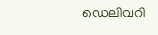ഡെലിവറി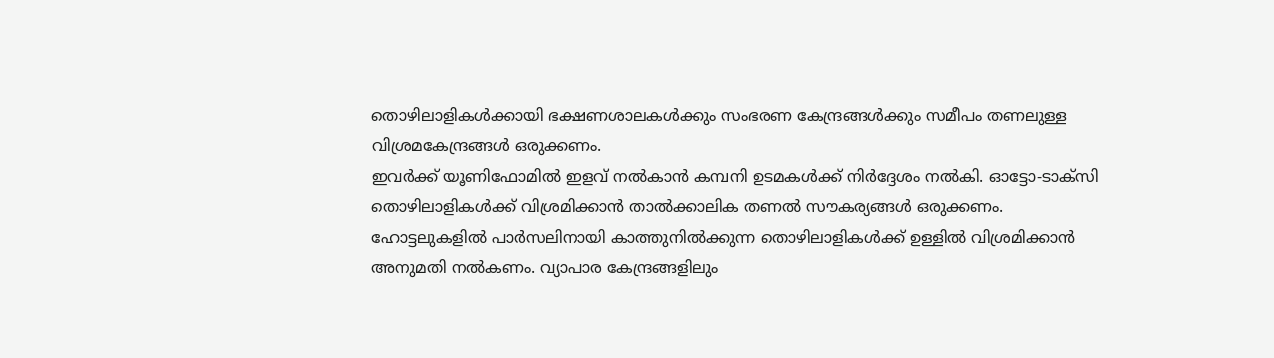തൊഴിലാളികൾക്കായി ഭക്ഷണശാലകൾക്കും സംഭരണ കേന്ദ്രങ്ങൾക്കും സമീപം തണലുള്ള വിശ്രമകേന്ദ്രങ്ങൾ ഒരുക്കണം.
ഇവർക്ക് യൂണിഫോമിൽ ഇളവ് നൽകാൻ കമ്പനി ഉടമകൾക്ക് നിർദ്ദേശം നൽകി. ഓട്ടോ-ടാക്സി തൊഴിലാളികൾക്ക് വിശ്രമിക്കാൻ താൽക്കാലിക തണൽ സൗകര്യങ്ങൾ ഒരുക്കണം. ഹോട്ടലുകളിൽ പാർസലിനായി കാത്തുനിൽക്കുന്ന തൊഴിലാളികൾക്ക് ഉള്ളിൽ വിശ്രമിക്കാൻ അനുമതി നൽകണം. വ്യാപാര കേന്ദ്രങ്ങളിലും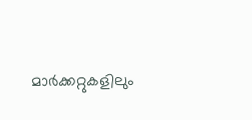മാർക്കറ്റുകളിലും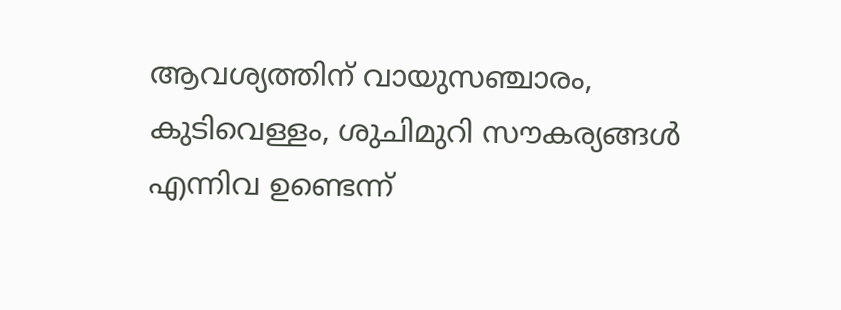ആവശ്യത്തിന് വായുസഞ്ചാരം, കുടിവെള്ളം, ശുചിമുറി സൗകര്യങ്ങൾ എന്നിവ ഉണ്ടെന്ന്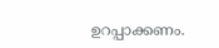ഉറപ്പാക്കണം.